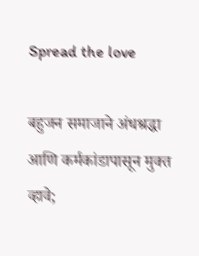Spread the love

बहुजन समाजाने अंधश्रद्धा आणि कर्मकांडापासून मुक्त व्हावे;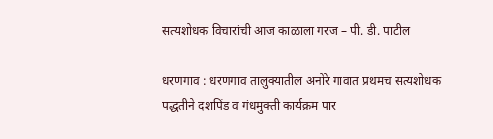सत्यशोधक विचारांची आज काळाला गरज – पी. डी. पाटील

धरणगाव : धरणगाव तालुक्यातील अनोरे गावात प्रथमच सत्यशोधक पद्धतीने दशपिंड व गंधमुक्ती कार्यक्रम पार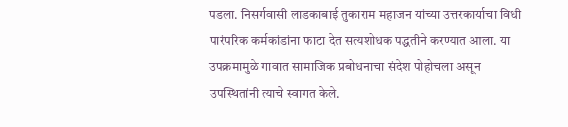पडला. निसर्गवासी लाडकाबाई तुकाराम महाजन यांच्या उत्तरकार्याचा विधी पारंपरिक कर्मकांडांना फाटा देत सत्यशोधक पद्धतीने करण्यात आला. या उपक्रमामुळे गावात सामाजिक प्रबोधनाचा संदेश पोहोचला असून उपस्थितांनी त्याचे स्वागत केले.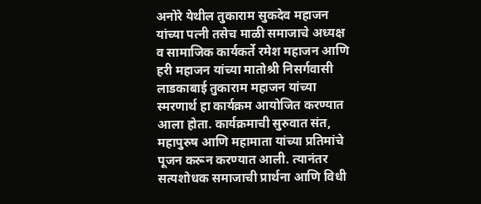अनोरे येथील तुकाराम सुकदेव महाजन यांच्या पत्नी तसेच माळी समाजाचे अध्यक्ष व सामाजिक कार्यकर्ते रमेश महाजन आणि हरी महाजन यांच्या मातोश्री निसर्गवासी लाडकाबाई तुकाराम महाजन यांच्या स्मरणार्थ हा कार्यक्रम आयोजित करण्यात आला होता. कार्यक्रमाची सुरुवात संत, महापुरुष आणि महामाता यांच्या प्रतिमांचे पूजन करून करण्यात आली. त्यानंतर सत्यशोधक समाजाची प्रार्थना आणि विधी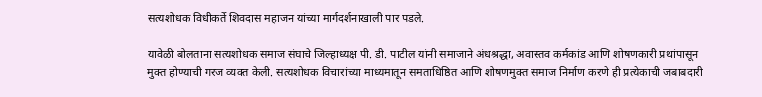सत्यशोधक विधीकर्ते शिवदास महाजन यांच्या मार्गदर्शनाखाली पार पडले.

यावेळी बोलताना सत्यशोधक समाज संघाचे जिल्हाध्यक्ष पी. डी. पाटील यांनी समाजाने अंधश्रद्धा, अवास्तव कर्मकांड आणि शोषणकारी प्रथांपासून मुक्त होण्याची गरज व्यक्त केली. सत्यशोधक विचारांच्या माध्यमातून समताधिष्ठित आणि शोषणमुक्त समाज निर्माण करणे ही प्रत्येकाची जबाबदारी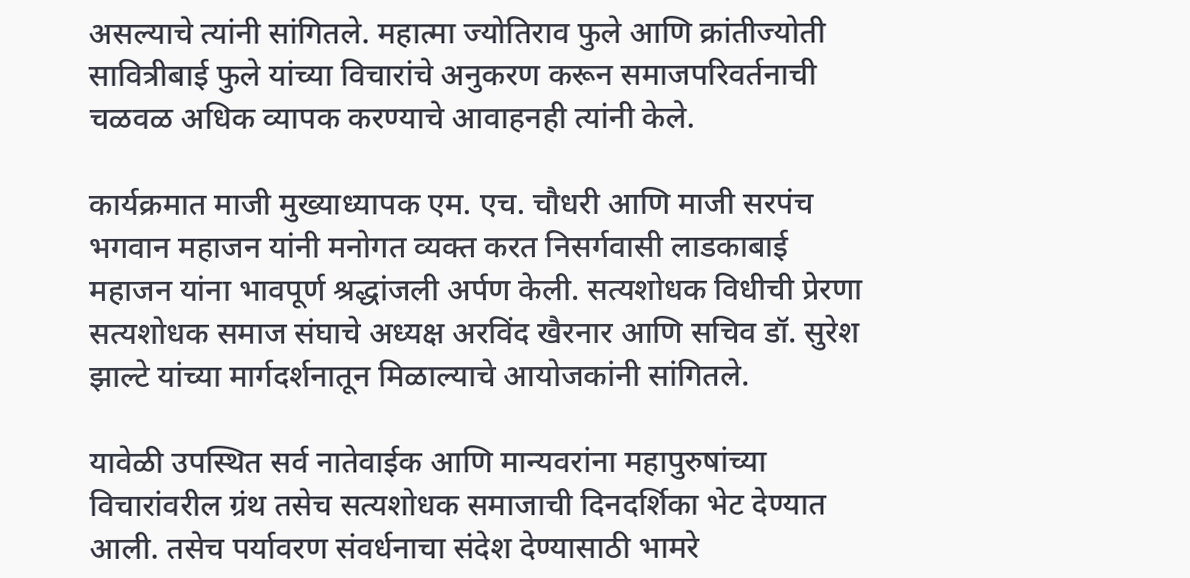असल्याचे त्यांनी सांगितले. महात्मा ज्योतिराव फुले आणि क्रांतीज्योती सावित्रीबाई फुले यांच्या विचारांचे अनुकरण करून समाजपरिवर्तनाची चळवळ अधिक व्यापक करण्याचे आवाहनही त्यांनी केले.

कार्यक्रमात माजी मुख्याध्यापक एम. एच. चौधरी आणि माजी सरपंच भगवान महाजन यांनी मनोगत व्यक्त करत निसर्गवासी लाडकाबाई महाजन यांना भावपूर्ण श्रद्धांजली अर्पण केली. सत्यशोधक विधीची प्रेरणा सत्यशोधक समाज संघाचे अध्यक्ष अरविंद खैरनार आणि सचिव डॉ. सुरेश झाल्टे यांच्या मार्गदर्शनातून मिळाल्याचे आयोजकांनी सांगितले.

यावेळी उपस्थित सर्व नातेवाईक आणि मान्यवरांना महापुरुषांच्या विचारांवरील ग्रंथ तसेच सत्यशोधक समाजाची दिनदर्शिका भेट देण्यात आली. तसेच पर्यावरण संवर्धनाचा संदेश देण्यासाठी भामरे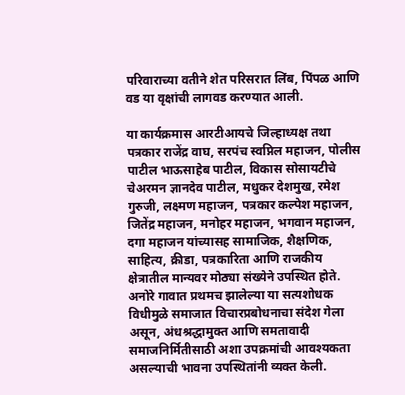परिवाराच्या वतीने शेत परिसरात लिंब, पिंपळ आणि वड या वृक्षांची लागवड करण्यात आली.

या कार्यक्रमास आरटीआयचे जिल्हाध्यक्ष तथा पत्रकार राजेंद्र वाघ, सरपंच स्वप्निल महाजन, पोलीस पाटील भाऊसाहेब पाटील, विकास सोसायटीचे चेअरमन ज्ञानदेव पाटील, मधुकर देशमुख, रमेश गुरुजी, लक्ष्मण महाजन, पत्रकार कल्पेश महाजन, जितेंद्र महाजन, मनोहर महाजन, भगवान महाजन, दगा महाजन यांच्यासह सामाजिक, शैक्षणिक, साहित्य, क्रीडा, पत्रकारिता आणि राजकीय क्षेत्रातील मान्यवर मोठ्या संख्येने उपस्थित होते. अनोरे गावात प्रथमच झालेल्या या सत्यशोधक विधीमुळे समाजात विचारप्रबोधनाचा संदेश गेला असून, अंधश्रद्धामुक्त आणि समतावादी समाजनिर्मितीसाठी अशा उपक्रमांची आवश्यकता असल्याची भावना उपस्थितांनी व्यक्त केली.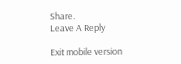Share.
Leave A Reply

Exit mobile version